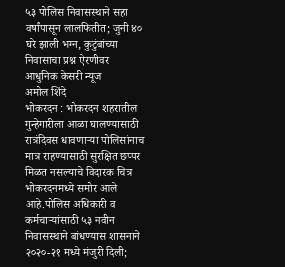५३ पोलिस निवासस्थाने सहा वर्षांपासून लालफितीत; जुनी ४० घरे झाली भग्न, कुटुंबांच्या निवासाचा प्रश्न ऐरणीवर
आधुनिक केसरी न्यूज
अमोल शिंदे
भोकरदन : भोकरदन शहरातील गुन्हेगारीला आळा घालण्यासाठी रात्रंदिवस धावणाऱ्या पोलिसांनाच मात्र राहण्यासाठी सुरक्षित छप्पर मिळत नसल्याचे विदारक चित्र भोकरदनमध्ये समोर आले आहे.पोलिस अधिकारी व कर्मचाऱ्यांसाठी ५३ नवीन निवासस्थाने बांधण्यास शासनाने २०२०-२१ मध्ये मंजुरी दिली;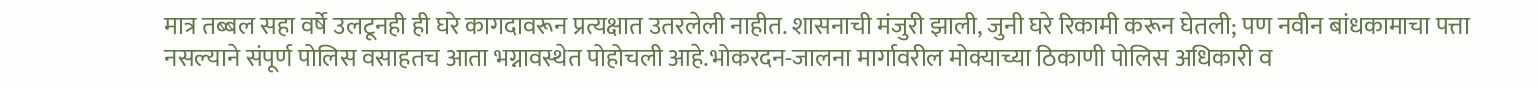मात्र तब्बल सहा वर्षे उलटूनही ही घरे कागदावरून प्रत्यक्षात उतरलेली नाहीत. शासनाची मंजुरी झाली, जुनी घरे रिकामी करून घेतली; पण नवीन बांधकामाचा पत्ता नसल्याने संपूर्ण पोलिस वसाहतच आता भग्नावस्थेत पोहोचली आहे.भोकरदन-जालना मार्गावरील मोक्याच्या ठिकाणी पोलिस अधिकारी व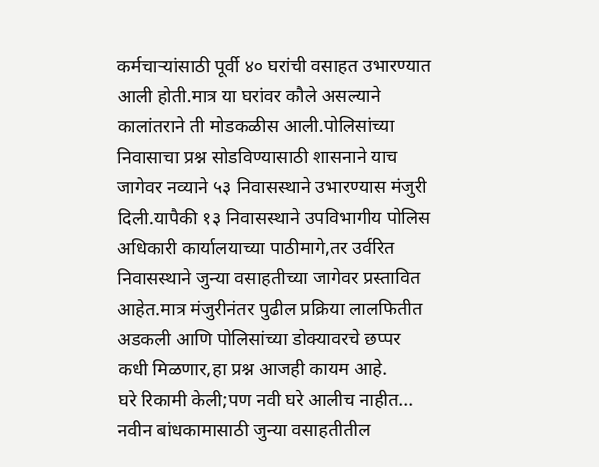कर्मचाऱ्यांसाठी पूर्वी ४० घरांची वसाहत उभारण्यात आली होती.मात्र या घरांवर कौले असल्याने कालांतराने ती मोडकळीस आली.पोलिसांच्या निवासाचा प्रश्न सोडविण्यासाठी शासनाने याच जागेवर नव्याने ५३ निवासस्थाने उभारण्यास मंजुरी दिली.यापैकी १३ निवासस्थाने उपविभागीय पोलिस अधिकारी कार्यालयाच्या पाठीमागे,तर उर्वरित निवासस्थाने जुन्या वसाहतीच्या जागेवर प्रस्तावित आहेत.मात्र मंजुरीनंतर पुढील प्रक्रिया लालफितीत अडकली आणि पोलिसांच्या डोक्यावरचे छप्पर कधी मिळणार,हा प्रश्न आजही कायम आहे.
घरे रिकामी केली;पण नवी घरे आलीच नाहीत...
नवीन बांधकामासाठी जुन्या वसाहतीतील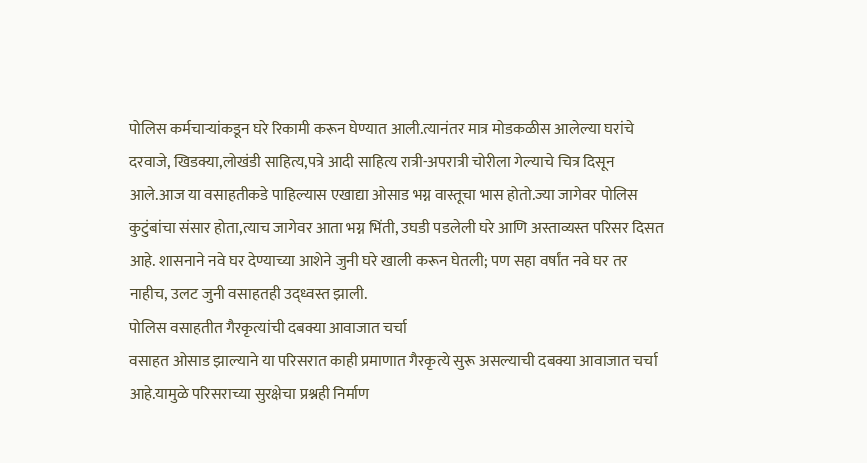पोलिस कर्मचाऱ्यांकडून घरे रिकामी करून घेण्यात आली.त्यानंतर मात्र मोडकळीस आलेल्या घरांचे दरवाजे, खिडक्या,लोखंडी साहित्य,पत्रे आदी साहित्य रात्री-अपरात्री चोरीला गेल्याचे चित्र दिसून आले.आज या वसाहतीकडे पाहिल्यास एखाद्या ओसाड भग्न वास्तूचा भास होतो.ज्या जागेवर पोलिस कुटुंबांचा संसार होता,त्याच जागेवर आता भग्न भिंती, उघडी पडलेली घरे आणि अस्ताव्यस्त परिसर दिसत आहे. शासनाने नवे घर देण्याच्या आशेने जुनी घरे खाली करून घेतली; पण सहा वर्षांत नवे घर तर नाहीच, उलट जुनी वसाहतही उद्ध्वस्त झाली.
पोलिस वसाहतीत गैरकृत्यांची दबक्या आवाजात चर्चा
वसाहत ओसाड झाल्याने या परिसरात काही प्रमाणात गैरकृत्ये सुरू असल्याची दबक्या आवाजात चर्चा आहे.यामुळे परिसराच्या सुरक्षेचा प्रश्नही निर्माण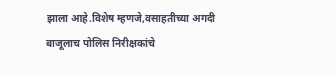झाला आहे.विशेष म्हणजे,वसाहतीच्या अगदी बाजूलाच पोलिस निरीक्षकांचे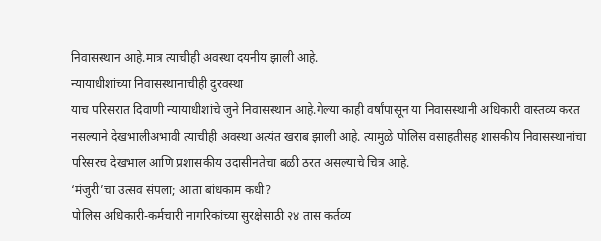निवासस्थान आहे.मात्र त्याचीही अवस्था दयनीय झाली आहे.
न्यायाधीशांच्या निवासस्थानाचीही दुरवस्था
याच परिसरात दिवाणी न्यायाधीशांचे जुने निवासस्थान आहे.गेल्या काही वर्षांपासून या निवासस्थानी अधिकारी वास्तव्य करत नसल्याने देखभालीअभावी त्याचीही अवस्था अत्यंत खराब झाली आहे. त्यामुळे पोलिस वसाहतीसह शासकीय निवासस्थानांचा परिसरच देखभाल आणि प्रशासकीय उदासीनतेचा बळी ठरत असल्याचे चित्र आहे.
‘मंजुरी’चा उत्सव संपला; आता बांधकाम कधी?
पोलिस अधिकारी-कर्मचारी नागरिकांच्या सुरक्षेसाठी २४ तास कर्तव्य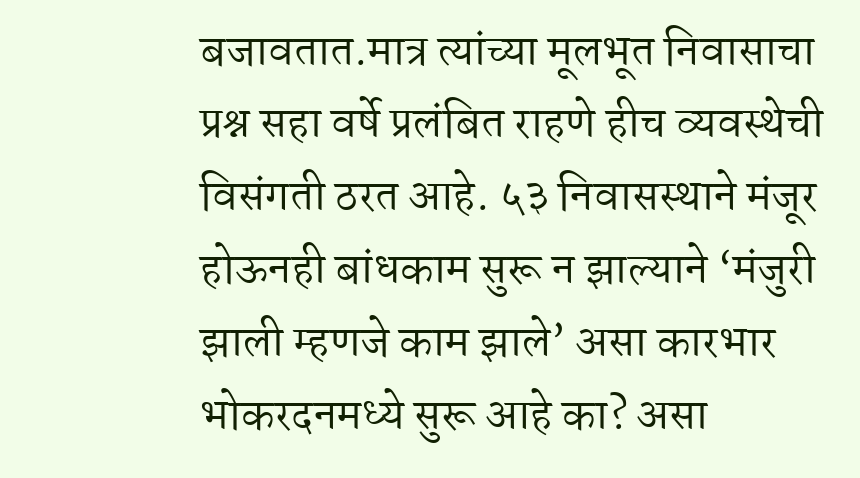बजावतात.मात्र त्यांच्या मूलभूत निवासाचा प्रश्न सहा वर्षे प्रलंबित राहणे हीच व्यवस्थेची विसंगती ठरत आहे. ५३ निवासस्थाने मंजूर होऊनही बांधकाम सुरू न झाल्याने ‘मंजुरी झाली म्हणजे काम झाले’ असा कारभार भोकरदनमध्ये सुरू आहे का? असा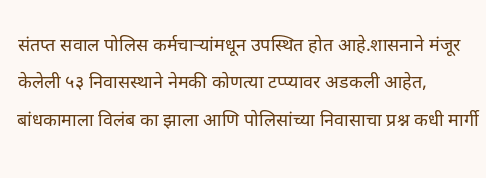संतप्त सवाल पोलिस कर्मचाऱ्यांमधून उपस्थित होत आहे.शासनाने मंजूर केलेली ५३ निवासस्थाने नेमकी कोणत्या टप्प्यावर अडकली आहेत, बांधकामाला विलंब का झाला आणि पोलिसांच्या निवासाचा प्रश्न कधी मार्गी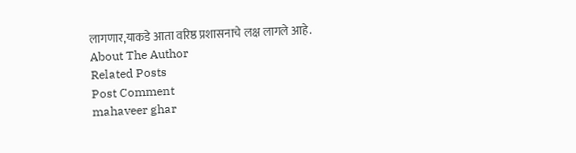लागणार,याकडे आता वरिष्ठ प्रशासनाचे लक्ष लागले आहे.
About The Author
Related Posts
Post Comment
mahaveer ghar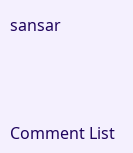sansar



Comment List